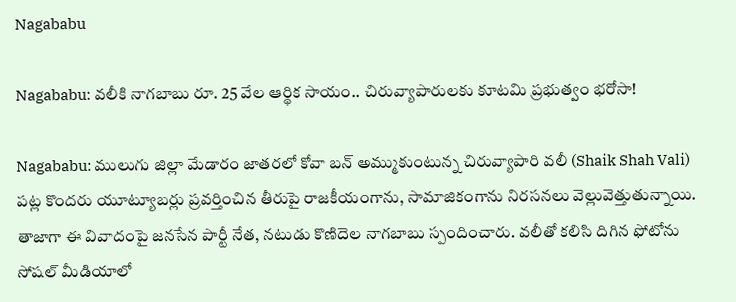Nagababu

Nagababu: వలీకి నాగబాబు రూ. 25 వేల ఆర్థిక సాయం.. చిరువ్యాపారులకు కూటమి ప్రభుత్వం భరోసా!

Nagababu: ములుగు జిల్లా మేడారం జాతరలో కోవా బన్ అమ్ముకుంటున్న చిరువ్యాపారి వలీ (Shaik Shah Vali) పట్ల కొందరు యూట్యూబర్లు ప్రవర్తించిన తీరుపై రాజకీయంగాను, సామాజికంగాను నిరసనలు వెల్లువెత్తుతున్నాయి. తాజాగా ఈ వివాదంపై జనసేన పార్టీ నేత, నటుడు కొణిదెల నాగబాబు స్పందించారు. వలీతో కలిసి దిగిన ఫోటోను సోషల్ మీడియాలో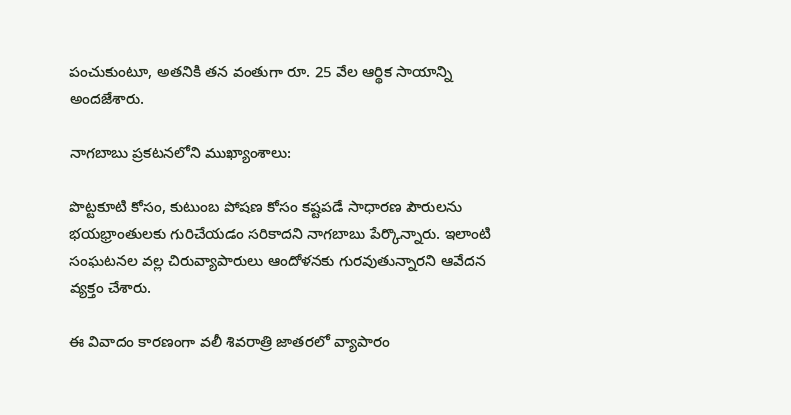పంచుకుంటూ, అతనికి తన వంతుగా రూ. 25 వేల ఆర్థిక సాయాన్ని అందజేశారు.

నాగబాబు ప్రకటనలోని ముఖ్యాంశాలు:

పొట్టకూటి కోసం, కుటుంబ పోషణ కోసం కష్టపడే సాధారణ పౌరులను భయభ్రాంతులకు గురిచేయడం సరికాదని నాగబాబు పేర్కొన్నారు. ఇలాంటి సంఘటనల వల్ల చిరువ్యాపారులు ఆందోళనకు గురవుతున్నారని ఆవేదన వ్యక్తం చేశారు.

ఈ వివాదం కారణంగా వలీ శివరాత్రి జాతరలో వ్యాపారం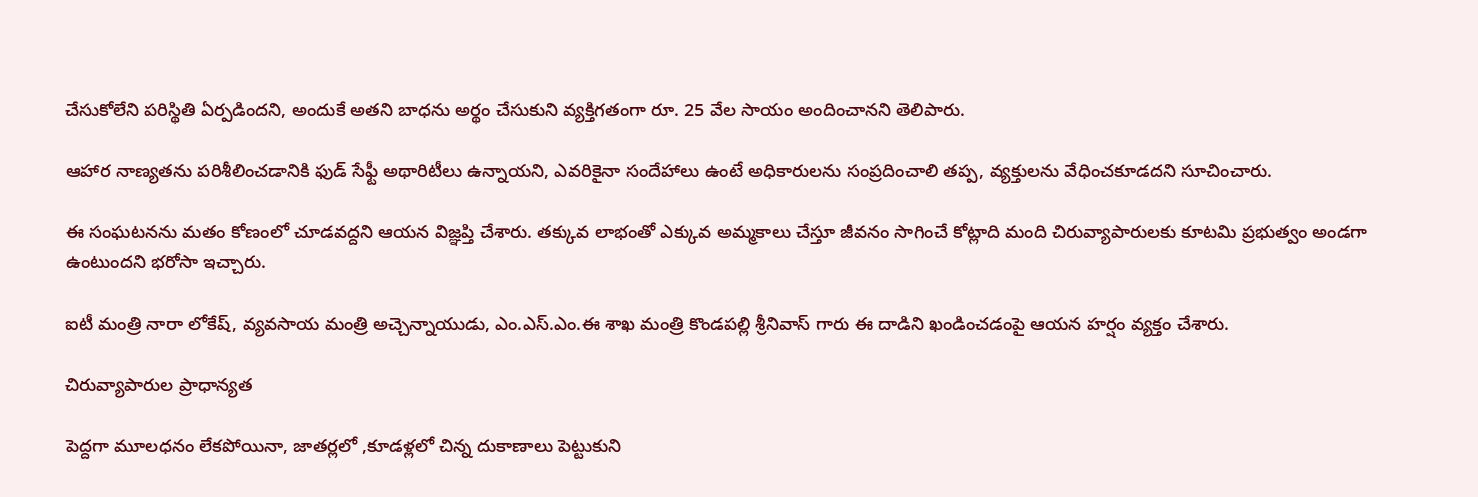చేసుకోలేని పరిస్థితి ఏర్పడిందని, అందుకే అతని బాధను అర్థం చేసుకుని వ్యక్తిగతంగా రూ. 25 వేల సాయం అందించానని తెలిపారు.

ఆహార నాణ్యతను పరిశీలించడానికి ఫుడ్ సేఫ్టీ అథారిటీలు ఉన్నాయని, ఎవరికైనా సందేహాలు ఉంటే అధికారులను సంప్రదించాలి తప్ప, వ్యక్తులను వేధించకూడదని సూచించారు.

ఈ సంఘటనను మతం కోణంలో చూడవద్దని ఆయన విజ్ఞప్తి చేశారు. తక్కువ లాభంతో ఎక్కువ అమ్మకాలు చేస్తూ జీవనం సాగించే కోట్లాది మంది చిరువ్యాపారులకు కూటమి ప్రభుత్వం అండగా ఉంటుందని భరోసా ఇచ్చారు.

ఐటీ మంత్రి నారా లోకేష్, వ్యవసాయ మంత్రి అచ్చెన్నాయుడు, ఎం.ఎస్.ఎం.ఈ శాఖ మంత్రి కొండపల్లి శ్రీనివాస్ గారు ఈ దాడిని ఖండించడంపై ఆయన హర్షం వ్యక్తం చేశారు.

చిరువ్యాపారుల ప్రాధాన్యత

పెద్దగా మూలధనం లేకపోయినా, జాతర్లలో ,కూడళ్లలో చిన్న దుకాణాలు పెట్టుకుని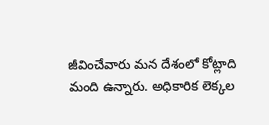జీవించేవారు మన దేశంలో కోట్లాది మంది ఉన్నారు. అధికారిక లెక్కల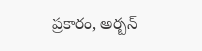ప్రకారం, అర్బన్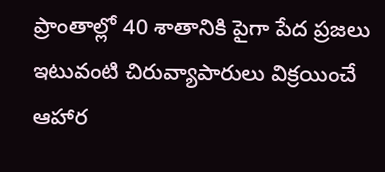ప్రాంతాల్లో 40 శాతానికి పైగా పేద ప్రజలు ఇటువంటి చిరువ్యాపారులు విక్రయించే ఆహార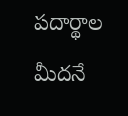పదార్థాల మీదనే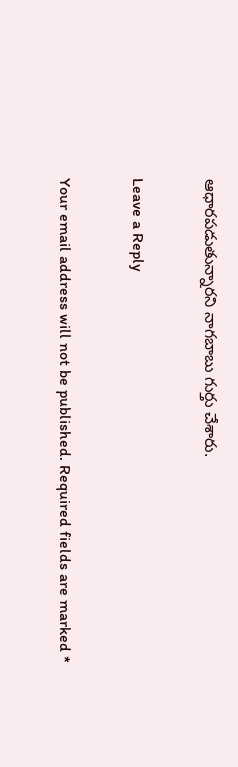ఆధారపడుతున్నారని నాగబాబు గుర్తు చేశారు.

Leave a Reply

Your email address will not be published. Required fields are marked *